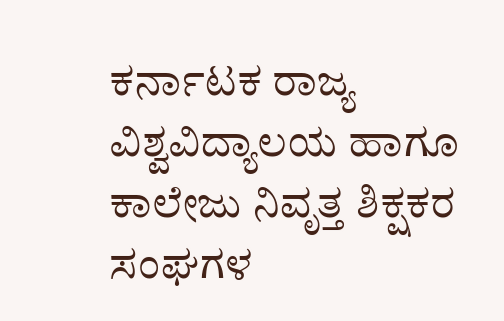ಕರ್ನಾಟಕ ರಾಜ್ಯ ವಿಶ್ವವಿದ್ಯಾಲಯ ಹಾಗೂ ಕಾಲೇಜು ನಿವೃತ್ತ ಶಿಕ್ಷಕರ ಸಂಘಗಳ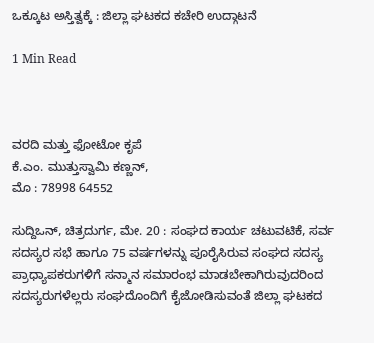ಒಕ್ಕೂಟ ಅಸ್ತಿತ್ವಕ್ಕೆ : ಜಿಲ್ಲಾ ಘಟಕದ ಕಚೇರಿ ಉದ್ಗಾಟನೆ

1 Min Read



ವರದಿ ಮತ್ತು ಫೋಟೋ ಕೃಪೆ
ಕೆ.ಎಂ. ಮುತ್ತುಸ್ವಾಮಿ ಕಣ್ಣನ್,
ಮೊ : 78998 64552

ಸುದ್ದಿಒನ್, ಚಿತ್ರದುರ್ಗ, ಮೇ. 20 : ಸಂಘದ ಕಾರ್ಯ ಚಟುವಟಿಕೆ, ಸರ್ವ ಸದಸ್ಯರ ಸಭೆ ಹಾಗೂ 75 ವರ್ಷಗಳನ್ನು ಪೂರೈಸಿರುವ ಸಂಘದ ಸದಸ್ಯ ಪ್ರಾಧ್ಯಾಪಕರುಗಳಿಗೆ ಸನ್ಮಾನ ಸಮಾರಂಭ ಮಾಡಬೇಕಾಗಿರುವುದರಿಂದ ಸದಸ್ಯರುಗಳೆಲ್ಲರು ಸಂಘದೊಂದಿಗೆ ಕೈಜೋಡಿಸುವಂತೆ ಜಿಲ್ಲಾ ಘಟಕದ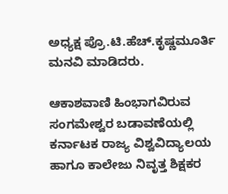ಅಧ್ಯಕ್ಷ ಪ್ರೊ.ಟಿ.ಹೆಚ್.ಕೃಷ್ಣಮೂರ್ತಿ ಮನವಿ ಮಾಡಿದರು.

ಆಕಾಶವಾಣಿ ಹಿಂಭಾಗವಿರುವ ಸಂಗಮೇಶ್ವರ ಬಡಾವಣೆಯಲ್ಲಿ ಕರ್ನಾಟಕ ರಾಜ್ಯ ವಿಶ್ವವಿದ್ಯಾಲಯ ಹಾಗೂ ಕಾಲೇಜು ನಿವೃತ್ತ ಶಿಕ್ಷಕರ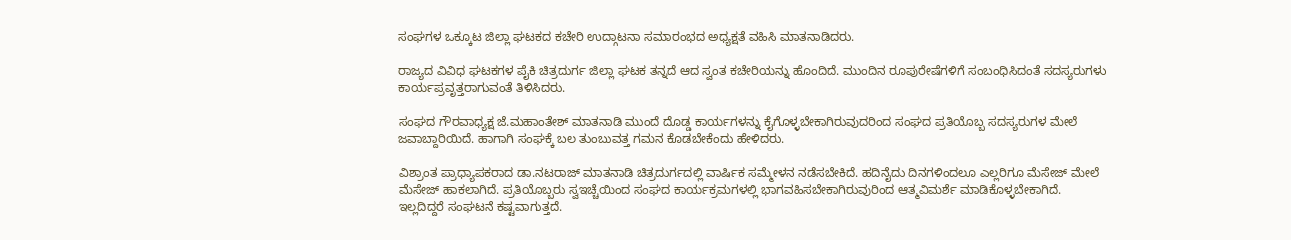ಸಂಘಗಳ ಒಕ್ಕೂಟ ಜಿಲ್ಲಾ ಘಟಕದ ಕಚೇರಿ ಉದ್ಗಾಟನಾ ಸಮಾರಂಭದ ಅಧ್ಯಕ್ಷತೆ ವಹಿಸಿ ಮಾತನಾಡಿದರು.

ರಾಜ್ಯದ ವಿವಿಧ ಘಟಕಗಳ ಪೈಕಿ ಚಿತ್ರದುರ್ಗ ಜಿಲ್ಲಾ ಘಟಕ ತನ್ನದೆ ಆದ ಸ್ವಂತ ಕಚೇರಿಯನ್ನು ಹೊಂದಿದೆ. ಮುಂದಿನ ರೂಪುರೇಷೆಗಳಿಗೆ ಸಂಬಂಧಿಸಿದಂತೆ ಸದಸ್ಯರುಗಳು ಕಾರ್ಯಪ್ರವೃತ್ತರಾಗುವಂತೆ ತಿಳಿಸಿದರು.

ಸಂಘದ ಗೌರವಾಧ್ಯಕ್ಷ ಜೆ.ಮಹಾಂತೇಶ್ ಮಾತನಾಡಿ ಮುಂದೆ ದೊಡ್ಡ ಕಾರ್ಯಗಳನ್ನು ಕೈಗೊಳ್ಳಬೇಕಾಗಿರುವುದರಿಂದ ಸಂಘದ ಪ್ರತಿಯೊಬ್ಬ ಸದಸ್ಯರುಗಳ ಮೇಲೆ  ಜವಾಬ್ದಾರಿಯಿದೆ. ಹಾಗಾಗಿ ಸಂಘಕ್ಕೆ ಬಲ ತುಂಬುವತ್ತ ಗಮನ ಕೊಡಬೇಕೆಂದು ಹೇಳಿದರು.

ವಿಶ್ರಾಂತ ಪ್ರಾಧ್ಯಾಪಕರಾದ ಡಾ.ನಟರಾಜ್ ಮಾತನಾಡಿ ಚಿತ್ರದುರ್ಗದಲ್ಲಿ ವಾರ್ಷಿಕ ಸಮ್ಮೇಳನ ನಡೆಸಬೇಕಿದೆ. ಹದಿನೈದು ದಿನಗಳಿಂದಲೂ ಎಲ್ಲರಿಗೂ ಮೆಸೇಜ್ ಮೇಲೆ ಮೆಸೇಜ್ ಹಾಕಲಾಗಿದೆ. ಪ್ರತಿಯೊಬ್ಬರು ಸ್ವಇಚ್ಚೆಯಿಂದ ಸಂಘದ ಕಾರ್ಯಕ್ರಮಗಳಲ್ಲಿ ಭಾಗವಹಿಸಬೇಕಾಗಿರುವುರಿಂದ ಆತ್ಮವಿಮರ್ಶೆ ಮಾಡಿಕೊಳ್ಳಬೇಕಾಗಿದೆ. ಇಲ್ಲದಿದ್ದರೆ ಸಂಘಟನೆ ಕಷ್ಟವಾಗುತ್ತದೆ.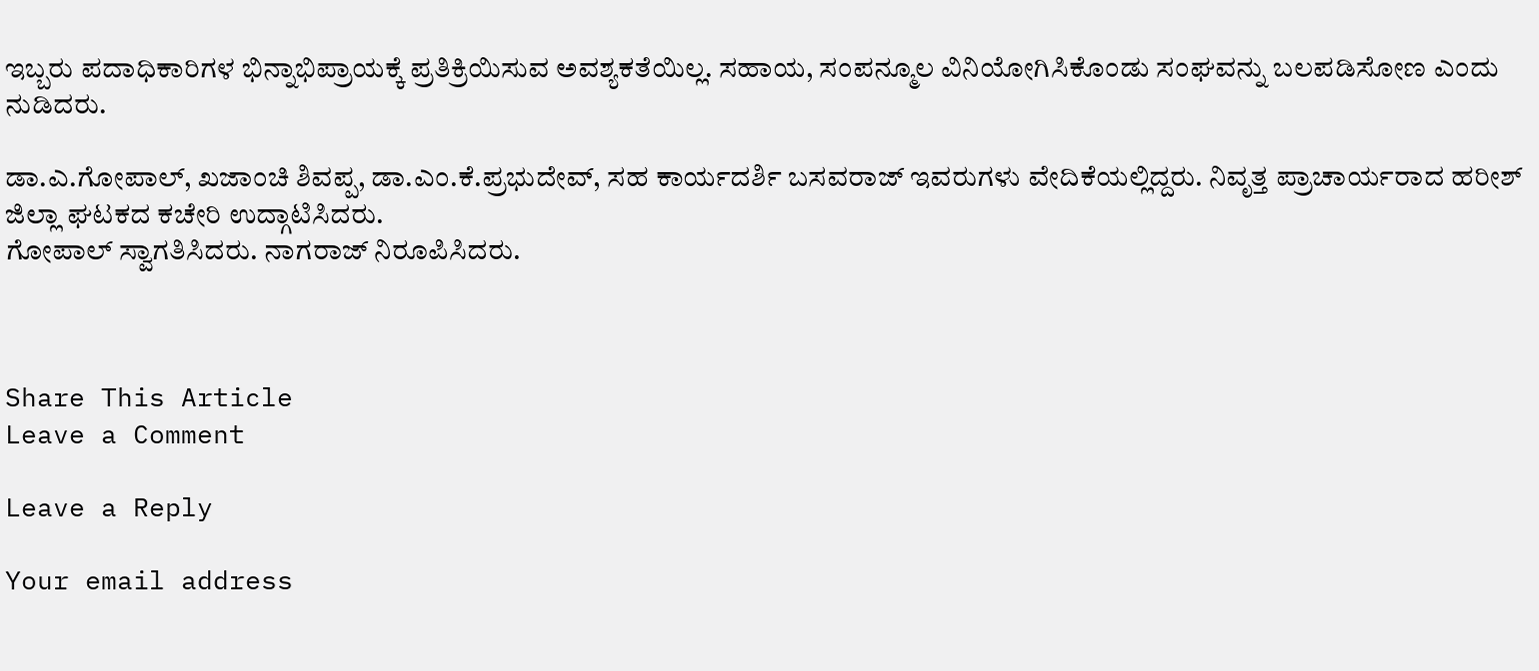ಇಬ್ಬರು ಪದಾಧಿಕಾರಿಗಳ ಭಿನ್ನಾಭಿಪ್ರಾಯಕ್ಕೆ ಪ್ರತಿಕ್ರಿಯಿಸುವ ಅವಶ್ಯಕತೆಯಿಲ್ಲ. ಸಹಾಯ, ಸಂಪನ್ಮೂಲ ವಿನಿಯೋಗಿಸಿಕೊಂಡು ಸಂಘವನ್ನು ಬಲಪಡಿಸೋಣ ಎಂದು ನುಡಿದರು.

ಡಾ.ಎ.ಗೋಪಾಲ್, ಖಜಾಂಚಿ ಶಿವಪ್ಪ, ಡಾ.ಎಂ.ಕೆ.ಪ್ರಭುದೇವ್, ಸಹ ಕಾರ್ಯದರ್ಶಿ ಬಸವರಾಜ್ ಇವರುಗಳು ವೇದಿಕೆಯಲ್ಲಿದ್ದರು. ನಿವೃತ್ತ ಪ್ರಾಚಾರ್ಯರಾದ ಹರೀಶ್ ಜಿಲ್ಲಾ ಘಟಕದ ಕಚೇರಿ ಉದ್ಗಾಟಿಸಿದರು.
ಗೋಪಾಲ್ ಸ್ವಾಗತಿಸಿದರು. ನಾಗರಾಜ್ ನಿರೂಪಿಸಿದರು.



Share This Article
Leave a Comment

Leave a Reply

Your email address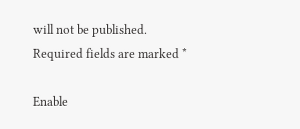will not be published. Required fields are marked *

Enable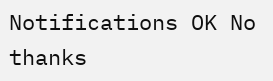Notifications OK No thanks